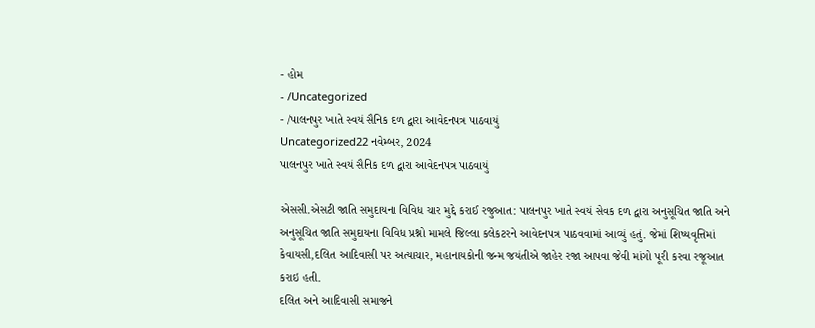- હોમ
- /Uncategorized
- /પાલનપુર ખાતે સ્વયં સૈનિક દળ દ્વારા આવેદનપત્ર પાઠવાયું
Uncategorized22 નવેમ્બર, 2024
પાલનપુર ખાતે સ્વયં સૈનિક દળ દ્વારા આવેદનપત્ર પાઠવાયું

એસસી.એસટી જાતિ સમુદાયના વિવિધ ચાર મુદ્દે કરાઈ રજુઆત: પાલનપુર ખાતે સ્વયં સેવક દળ દ્વારા અનુસૂચિત જાતિ અને અનુસૂચિત જાતિ સમુદાયના વિવિધ પ્રશ્નો મામલે જિલ્લા કલેકટરને આવેદનપત્ર પાઠવવામાં આવ્યું હતું. જેમાં શિષ્યવૃત્તિમાં કેવાયસી,દલિત આદિવાસી પર અત્યાચાર, મહાનાયકોની જન્મ જયંતીએ જાહેર રજા આપવા જેવી માંગો પૂરી કરવા રજૂઆત કરાઇ હતી.
દલિત અને આદિવાસી સમાજને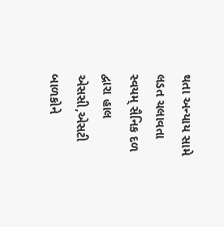થતા અન્યાય સામે લડત ચલાવતા સ્વયમ્ સૈનિક દળ દ્વારા હાલ એસસી,એસટી બાળકોને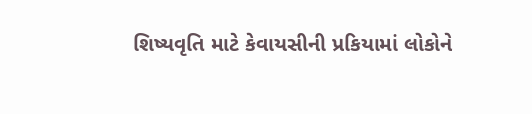શિષ્યવૃતિ માટે કેવાયસીની પ્રકિયામાં લોકોને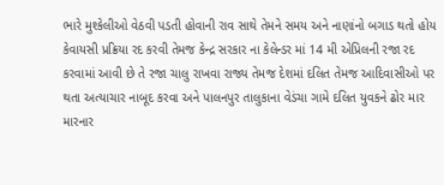ભારે મુશ્કેલીઓ વેઠવી પડતી હોવાની રાવ સાથે તેમને સમય અને નાણાંનો બગાડ થતો હોય કેવાયસી પ્રક્રિયા રદ કરવી તેમજ કેન્દ્ર સરકાર ના કેલેન્ડર માં 14 મી એપ્રિલની રજા રદ કરવામાં આવી છે તે રજા ચાલુ રાખવા રાજ્ય તેમજ દેશમાં દલિત તેમજ આદિવાસીઓ પર થતા અત્યાચાર નાબૂદ કરવા અને પાલનપુર તાલુકાના વેડંચા ગામે દલિત યુવકને ઢોર માર મારનાર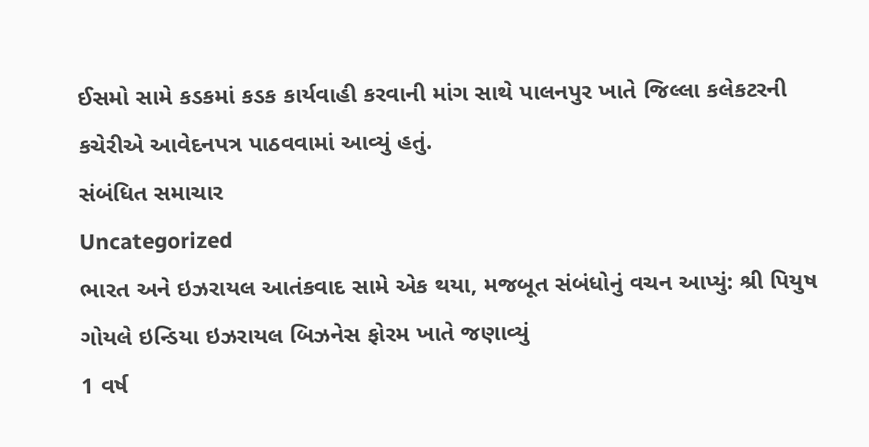ઈસમો સામે કડકમાં કડક કાર્યવાહી કરવાની માંગ સાથે પાલનપુર ખાતે જિલ્લા કલેકટરની કચેરીએ આવેદનપત્ર પાઠવવામાં આવ્યું હતું.
સંબંધિત સમાચાર
Uncategorized
ભારત અને ઇઝરાયલ આતંકવાદ સામે એક થયા, મજબૂત સંબંધોનું વચન આપ્યું: શ્રી પિયુષ ગોયલે ઇન્ડિયા ઇઝરાયલ બિઝનેસ ફોરમ ખાતે જણાવ્યું
1 વર્ષ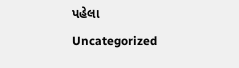પહેલા
Uncategorized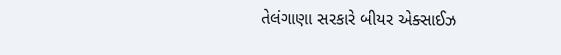તેલંગાણા સરકારે બીયર એક્સાઈઝ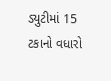ડ્યુટીમાં 15 ટકાનો વધારો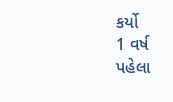કર્યો
1 વર્ષ પહેલા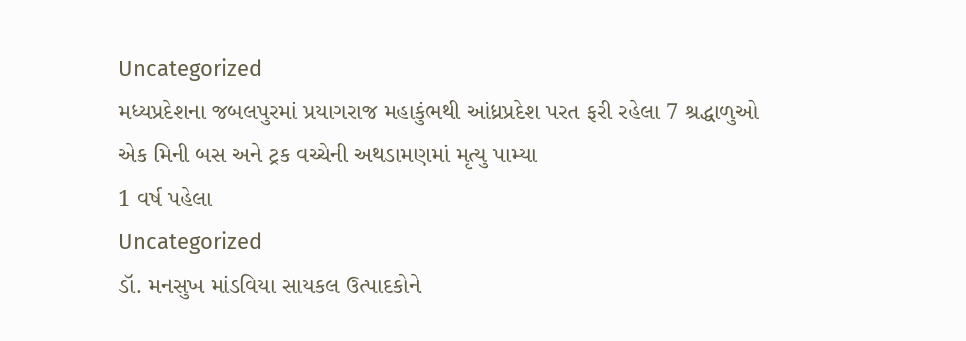Uncategorized
મધ્યપ્રદેશના જબલપુરમાં પ્રયાગરાજ મહાકુંભથી આંધ્રપ્રદેશ પરત ફરી રહેલા 7 શ્રદ્ધાળુઓ એક મિની બસ અને ટ્રક વચ્ચેની અથડામણમાં મૃત્યુ પામ્યા
1 વર્ષ પહેલા
Uncategorized
ડૉ. મનસુખ માંડવિયા સાયકલ ઉત્પાદકોને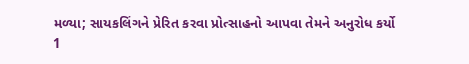મળ્યા; સાયકલિંગને પ્રેરિત કરવા પ્રોત્સાહનો આપવા તેમને અનુરોધ કર્યો
1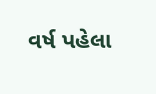વર્ષ પહેલા